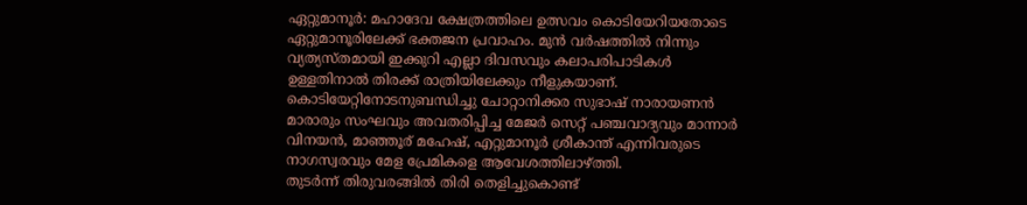ഏറ്റുമാനൂർ: മഹാദേവ ക്ഷേത്രത്തിലെ ഉത്സവം കൊടിയേറിയതോടെ ഏറ്റുമാനൂരിലേക്ക് ഭക്തജന പ്രവാഹം. മുൻ വർഷത്തിൽ നിന്നും വ്യത്യസ്തമായി ഇക്കുറി എല്ലാ ദിവസവും കലാപരിപാടികൾ ഉള്ളതിനാൽ തിരക്ക് രാത്രിയിലേക്കും നീളുകയാണ്.
കൊടിയേറ്റിനോടനുബന്ധിച്ചു ചോറ്റാനിക്കര സുഭാഷ് നാരായണൻ മാരാരും സംഘവും അവതരിപ്പിച്ച മേജർ സെറ്റ് പഞ്ചവാദ്യവും മാന്നാർ വിനയൻ, മാഞ്ഞൂര് മഹേഷ്, എറ്റുമാനൂർ ശ്രീകാന്ത് എന്നിവരുടെ നാഗസ്വരവും മേള പ്രേമികളെ ആവേശത്തിലാഴ്ത്തി.
തുടർന്ന് തിരുവരങ്ങിൽ തിരി തെളിച്ചുകൊണ്ട്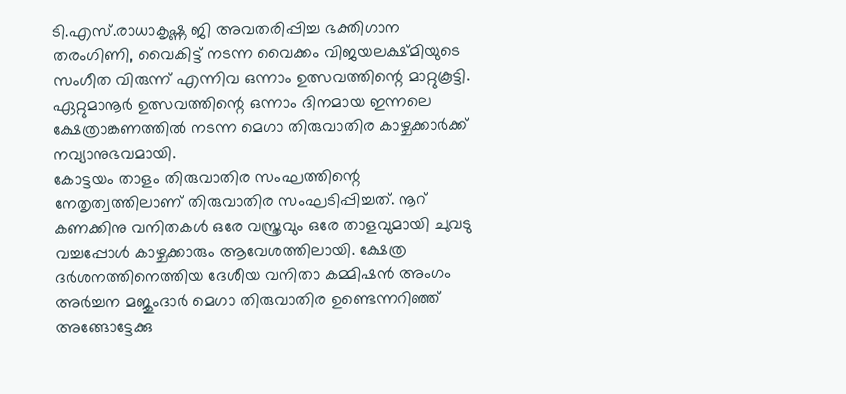ടി.എസ്.രാധാകൃഷ്ണ ജി അവതരിപ്പിച്ച ഭക്തിഗാന തരംഗിണി, വൈകിട്ട് നടന്ന വൈക്കം വിജയലക്ഷ്മിയുടെ സംഗീത വിരുന്ന് എന്നിവ ഒന്നാം ഉത്സവത്തിന്റെ മാറ്റുകൂട്ടി. ഏറ്റുമാനൂർ ഉത്സവത്തിന്റെ ഒന്നാം ദിനമായ ഇന്നലെ ക്ഷേത്രാങ്കണത്തിൽ നടന്ന മെഗാ തിരുവാതിര കാഴ്ചക്കാർക്ക് നവ്യാനുഭവമായി.
കോട്ടയം താളം തിരുവാതിര സംഘത്തിന്റെ നേതൃത്വത്തിലാണ് തിരുവാതിര സംഘടിപ്പിച്ചത്. നൂറ് കണക്കിനു വനിതകൾ ഒരേ വസ്ത്രവും ഒരേ താളവുമായി ചുവടു വച്ചപ്പോൾ കാഴ്ചക്കാരും ആവേശത്തിലായി. ക്ഷേത്ര ദർശനത്തിനെത്തിയ ദേശീയ വനിതാ കമ്മിഷൻ അംഗം അർച്ചന മജുംദാർ മെഗാ തിരുവാതിര ഉണ്ടെന്നറിഞ്ഞ് അങ്ങോട്ടേക്കു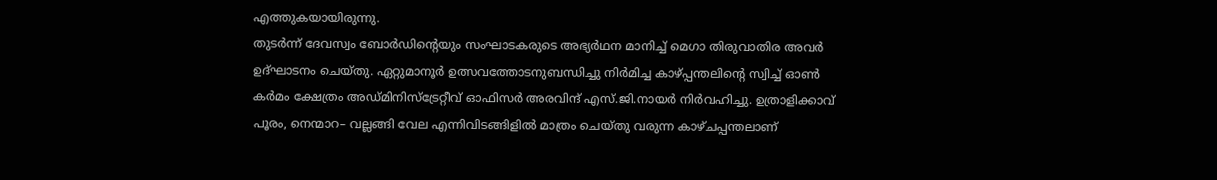എത്തുകയായിരുന്നു.
തുടർന്ന് ദേവസ്വം ബോർഡിന്റെയും സംഘാടകരുടെ അഭ്യർഥന മാനിച്ച് മെഗാ തിരുവാതിര അവർ ഉദ്ഘാടനം ചെയ്തു. ഏറ്റുമാനൂർ ഉത്സവത്തോടനുബന്ധിച്ചു നിർമിച്ച കാഴ്പ്പന്തലിന്റെ സ്വിച്ച് ഓൺ കർമം ക്ഷേത്രം അഡ്മിനിസ്ട്രേറ്റീവ് ഓഫിസർ അരവിന്ദ് എസ്.ജി.നായർ നിർവഹിച്ചു. ഉത്രാളിക്കാവ് പൂരം, നെന്മാറ– വല്ലങ്ങി വേല എന്നിവിടങ്ങിളിൽ മാത്രം ചെയ്തു വരുന്ന കാഴ്ചപ്പന്തലാണ്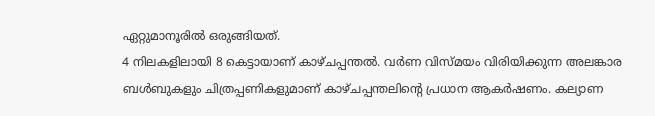ഏറ്റുമാനൂരിൽ ഒരുങ്ങിയത്.
4 നിലകളിലായി 8 കെട്ടായാണ് കാഴ്ചപ്പന്തൽ. വർണ വിസ്മയം വിരിയിക്കുന്ന അലങ്കാര ബൾബുകളും ചിത്രപ്പണികളുമാണ് കാഴ്ചപ്പന്തലിന്റെ പ്രധാന ആകർഷണം. കല്യാണ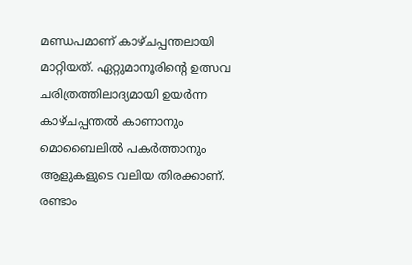മണ്ഡപമാണ് കാഴ്ചപ്പന്തലായി മാറ്റിയത്. ഏറ്റുമാനൂരിന്റെ ഉത്സവ ചരിത്രത്തിലാദ്യമായി ഉയർന്ന കാഴ്ചപ്പന്തൽ കാണാനും മൊബൈലിൽ പകർത്താനും ആളുകളുടെ വലിയ തിരക്കാണ്.
രണ്ടാം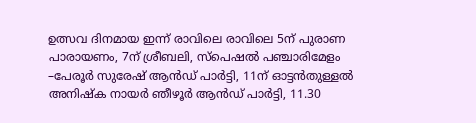ഉത്സവ ദിനമായ ഇന്ന് രാവിലെ രാവിലെ 5ന് പുരാണ പാരായണം, 7ന് ശ്രീബലി, സ്പെഷൽ പഞ്ചാരിമേളം –പേരൂർ സുരേഷ് ആൻഡ് പാർട്ടി, 11ന് ഓട്ടൻതുള്ളൽ അനിഷ്ക നായർ ഞീഴൂർ ആൻഡ് പാർട്ടി, 11.30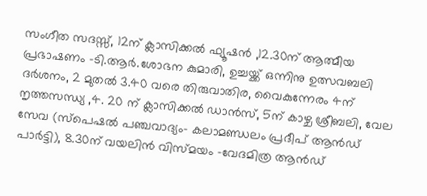സംഗീത സദസ്സ്, 12ന് ക്ലാസിക്കൽ ഫ്യൂഷൻ ,12.30ന് ആത്മീയ പ്രഭാഷണം –ടി.ആർ.ശോഭന കുമാരി, ഉച്ചയ്ക്ക് ഒന്നിനു ഉത്സവബലി ദർശനം, 2 മുതൽ 3.40 വരെ തിരുവാതിര, വൈകുന്നേരം 4ന് നൃത്തസന്ധ്യ ,4. 20 ന് ക്ലാസിക്കൽ ഡാൻസ്, 5ന് കാഴ്ച ശ്രീബലി, വേല സേവ (സ്പെഷൽ പഞ്ചവാദ്യം– കലാമണ്ഡലം പ്രദീപ് ആൻഡ് പാർട്ടി), 8.30ന് വയലിൻ വിസ്മയം –വേദമിത്ര ആൻഡ്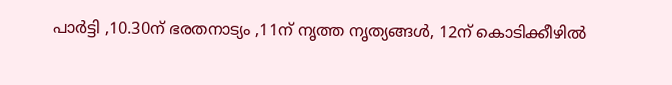പാർട്ടി ,10.30ന് ഭരതനാട്യം ,11ന് നൃത്ത നൃത്യങ്ങൾ, 12ന് കൊടിക്കീഴിൽ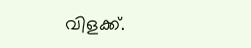വിളക്ക്.